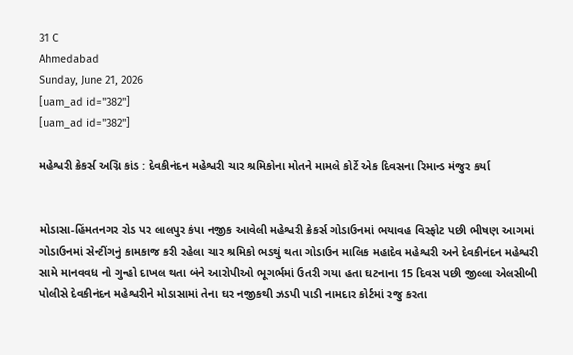31 C
Ahmedabad
Sunday, June 21, 2026
[uam_ad id="382"]
[uam_ad id="382"]

મહેશ્વરી ક્રેકર્સ અગ્નિ કાંડ : દેવકીનંદન મહેશ્વરી ચાર શ્રમિકોના મોતને મામલે કોર્ટે એક દિવસના રિમાન્ડ મંજુર કર્યા


મોડાસા-હિંમતનગર રોડ પર લાલપુર કંપા નજીક આવેલી મહેશ્વરી ક્રેકર્સ ગોડાઉનમાં ભયાવહ વિસ્ફોટ પછી ભીષણ આગમાં ગોડાઉનમાં સેન્ટીંગનું કામકાજ કરી રહેલા ચાર શ્રમિકો ભડથું થતા ગોડાઉન માલિક મહાદેવ મહેશ્વરી અને દેવકીનંદન મહેશ્વરી સામે માનવવધ નો ગુન્હો દાખલ થતા બંને આરોપીઓ ભૂગર્ભમાં ઉતરી ગયા હતા ઘટનાના 15 દિવસ પછી જીલ્લા એલસીબી પોલીસે દેવકીનંદન મહેશ્વરીને મોડાસામાં તેના ઘર નજીકથી ઝડપી પાડી નામદાર કોર્ટમાં રજુ કરતા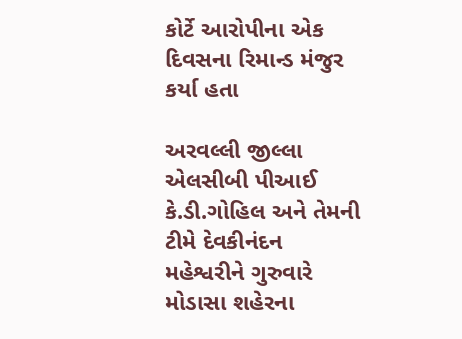કોર્ટે આરોપીના એક દિવસના રિમાન્ડ મંજુર કર્યા હતા

અરવલ્લી જીલ્લા એલસીબી પીઆઈ કે.ડી.ગોહિલ અને તેમની ટીમે દેવકીનંદન મહેશ્વરીને ગુરુવારે મોડાસા શહેરના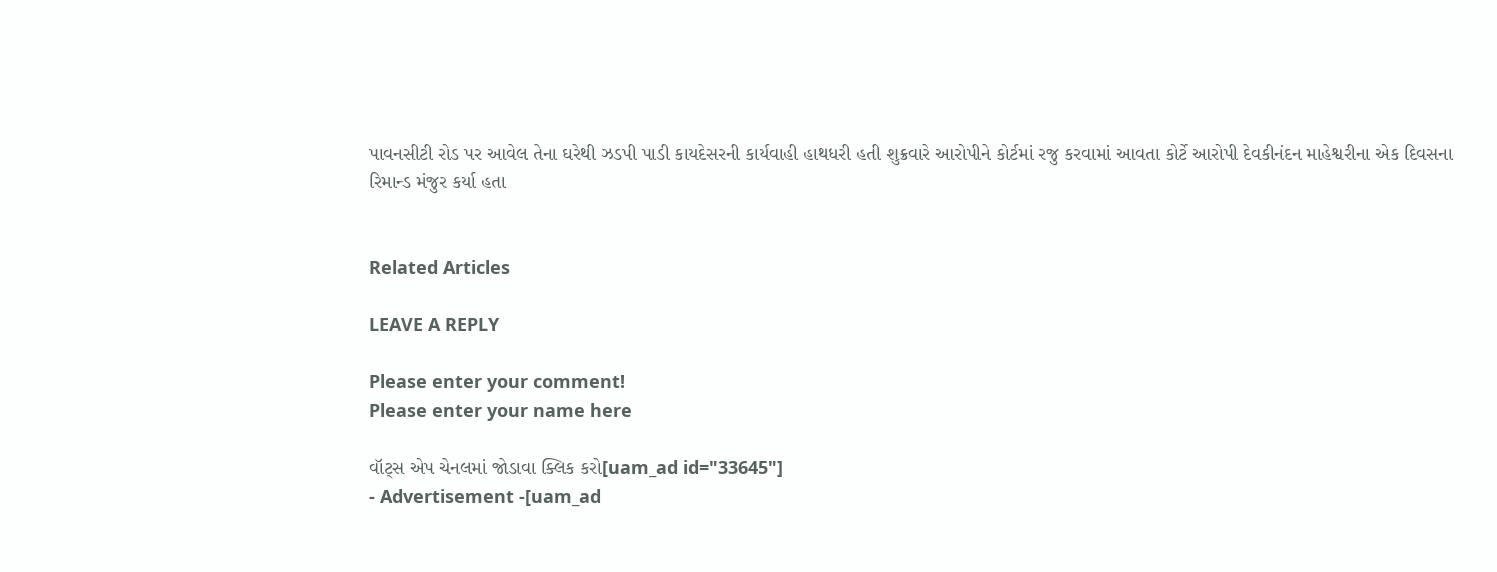પાવનસીટી રોડ પર આવેલ તેના ઘરેથી ઝડપી પાડી કાયદેસરની કાર્યવાહી હાથધરી હતી શુક્રવારે આરોપીને કોર્ટમાં રજુ કરવામાં આવતા કોર્ટે આરોપી દેવકીનંદન માહેશ્વરીના એક દિવસના રિમાન્ડ મંજુર કર્યા હતા


Related Articles

LEAVE A REPLY

Please enter your comment!
Please enter your name here

વૉટ્સ એપ ચેનલમાં જોડાવા ક્લિક કરો[uam_ad id="33645"]
- Advertisement -[uam_ad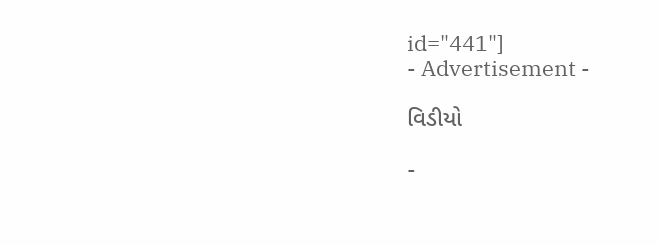id="441"]
- Advertisement -

વિડીયો

-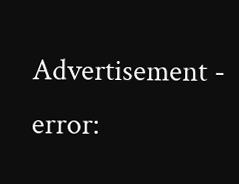Advertisement -
error: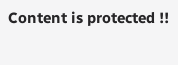Content is protected !!